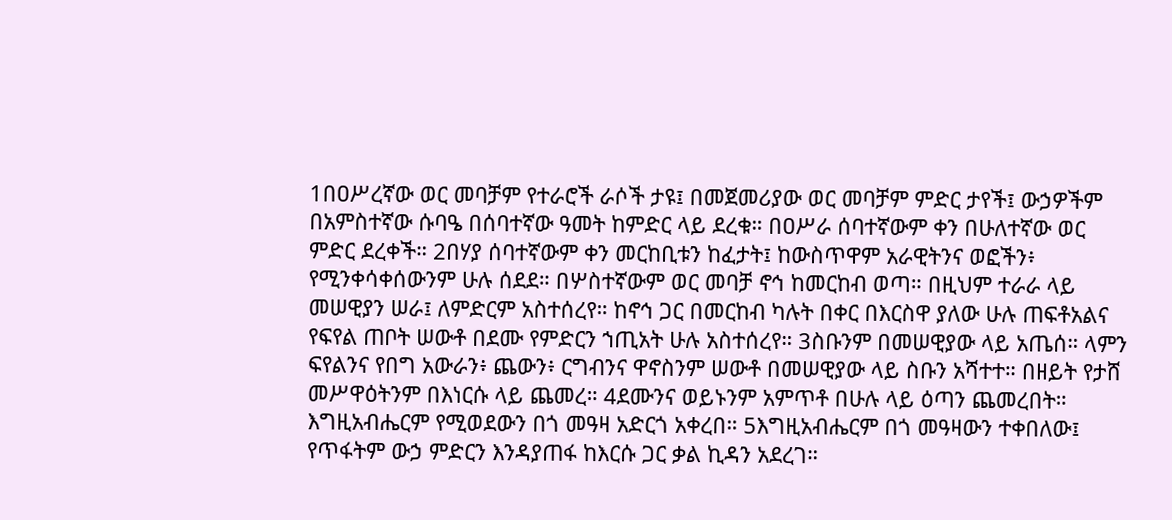1በዐሥረኛው ወር መባቻም የተራሮች ራሶች ታዩ፤ በመጀመሪያው ወር መባቻም ምድር ታየች፤ ውኃዎችም በአምስተኛው ሱባዔ በሰባተኛው ዓመት ከምድር ላይ ደረቁ። በዐሥራ ሰባተኛውም ቀን በሁለተኛው ወር ምድር ደረቀች። 2በሃያ ሰባተኛውም ቀን መርከቢቱን ከፈታት፤ ከውስጥዋም አራዊትንና ወፎችን፥ የሚንቀሳቀሰውንም ሁሉ ሰደደ። በሦስተኛውም ወር መባቻ ኖኅ ከመርከብ ወጣ። በዚህም ተራራ ላይ መሠዊያን ሠራ፤ ለምድርም አስተሰረየ። ከኖኅ ጋር በመርከብ ካሉት በቀር በእርስዋ ያለው ሁሉ ጠፍቶአልና የፍየል ጠቦት ሠውቶ በደሙ የምድርን ኀጢአት ሁሉ አስተሰረየ። 3ስቡንም በመሠዊያው ላይ አጤሰ። ላምን ፍየልንና የበግ አውራን፥ ጨውን፥ ርግብንና ዋኖስንም ሠውቶ በመሠዊያው ላይ ስቡን አሻተተ። በዘይት የታሸ መሥዋዕትንም በእነርሱ ላይ ጨመረ። 4ደሙንና ወይኑንም አምጥቶ በሁሉ ላይ ዕጣን ጨመረበት። እግዚአብሔርም የሚወደውን በጎ መዓዛ አድርጎ አቀረበ። 5እግዚአብሔርም በጎ መዓዛውን ተቀበለው፤ የጥፋትም ውኃ ምድርን እንዳያጠፋ ከእርሱ ጋር ቃል ኪዳን አደረገ።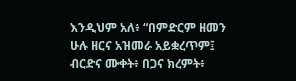እንዲህም አለ፥ “በምድርም ዘመን ሁሉ ዘርና አዝመራ አይቋረጥም፤ ብርድና ሙቀት፥ በጋና ክረምት፥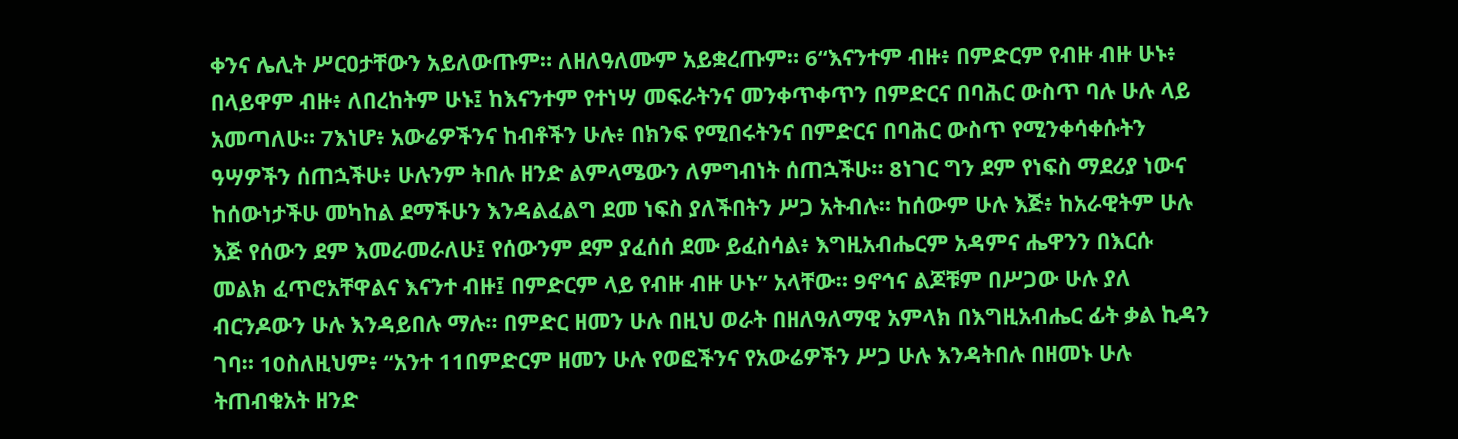ቀንና ሌሊት ሥርዐታቸውን አይለውጡም። ለዘለዓለሙም አይቋረጡም። 6“እናንተም ብዙ፥ በምድርም የብዙ ብዙ ሁኑ፥ በላይዋም ብዙ፥ ለበረከትም ሁኑ፤ ከእናንተም የተነሣ መፍራትንና መንቀጥቀጥን በምድርና በባሕር ውስጥ ባሉ ሁሉ ላይ አመጣለሁ። 7እነሆ፥ አውሬዎችንና ከብቶችን ሁሉ፥ በክንፍ የሚበሩትንና በምድርና በባሕር ውስጥ የሚንቀሳቀሱትን ዓሣዎችን ሰጠኋችሁ፥ ሁሉንም ትበሉ ዘንድ ልምላሜውን ለምግብነት ሰጠኋችሁ። 8ነገር ግን ደም የነፍስ ማደሪያ ነውና ከሰውነታችሁ መካከል ደማችሁን እንዳልፈልግ ደመ ነፍስ ያለችበትን ሥጋ አትብሉ። ከሰውም ሁሉ እጅ፥ ከአራዊትም ሁሉ እጅ የሰውን ደም እመራመራለሁ፤ የሰውንም ደም ያፈሰሰ ደሙ ይፈስሳል፥ እግዚአብሔርም አዳምና ሔዋንን በእርሱ መልክ ፈጥሮአቸዋልና እናንተ ብዙ፤ በምድርም ላይ የብዙ ብዙ ሁኑ” አላቸው። 9ኖኅና ልጆቹም በሥጋው ሁሉ ያለ ብርንዶውን ሁሉ እንዳይበሉ ማሉ። በምድር ዘመን ሁሉ በዚህ ወራት በዘለዓለማዊ አምላክ በእግዚአብሔር ፊት ቃል ኪዳን ገባ። 10ስለዚህም፥ “አንተ 11በምድርም ዘመን ሁሉ የወፎችንና የአውሬዎችን ሥጋ ሁሉ እንዳትበሉ በዘመኑ ሁሉ ትጠብቁአት ዘንድ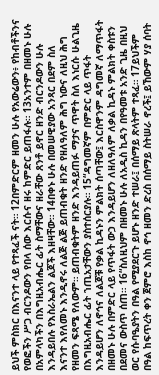ይህች ምስክር በእናንተ ላይ የተጻፈች ናት። 12በምድርም ዘመን ሁሉ የአውሬውን፥ የከብቶችንና የወፎችን ሥጋ ብርንዶውን የበላ ሰው እርሱና ዘሩ ከምድር ይጠፋሉ። 13አንተም በዘመኑ ሁሉ በአምላካችን በእግዚአብሔር ፊት ስማቸውና ዘራቸው ጸንቶ ይኖር ዘንድ ብርንዶውን ሁሉ እንዳይበሉ የእስራኤልን ልጆች እዘዛቸው። 14በቀኑ ሁሉ በመሠዊያው አንጻር በደም ስለ እናንተ እየለመኑ እንዲኖሩ ለልጅ ልጅ ይጠብቁት ዘንድ የዘለዓለም ሕግ ነውና ለዚህ ሕግ የዘመን ፍጻሜ የለውም። ይጠብቁትም ዘንድ እንዳይጠፉ ማታና ጥዋት ስለ እነርሱ ሁልጊዜ በእግዚአብሔር ፊት ኀጢአታቸውን ያስተሰርያሉ። 15“ዳግመኛም በምድር ላይ ጥፋት እንዳይሆን ለኖኅና ለልጆቹ የቃል ኪዳኑን ምልክት ሰጣቸው፤ እርስዋንም ዳግመኛ ለማጥፋት በዘመኑ ሁሉ በምድር ላይ የጥፋት ውኃ እንዳይሆን ለዘለዓለም ለቃል ኪዳኑ ምልክት ቀስቱን በደመና ውስጥ ሰጠ። 16“ስለዚህም በዘመኑ ሁሉ ለአዲስ ኪዳን በየዓመቱ አንድ ጊዜ በዚህ ወር የሱባዔያትን በዓል የሚያደርጉ ይሆኑ ዘንድ ተሠራ፤ በሰማይ ጽላትም ተጻፈ። 17ይህችም በዓል ከፍጥረት ቀን ጀምሮ እስከ ኖኅ ዘመን ድረስ በሰማይ ስትሠራ ኖረች፤ ይኸውም ሃያ ሰባት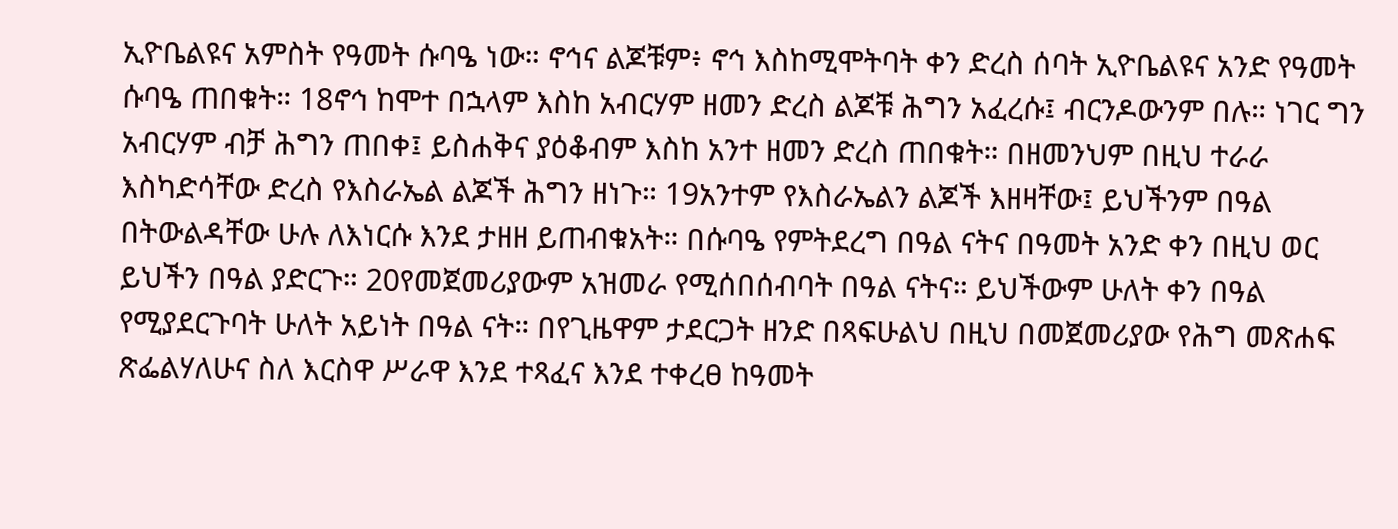ኢዮቤልዩና አምስት የዓመት ሱባዔ ነው። ኖኅና ልጆቹም፥ ኖኅ እስከሚሞትባት ቀን ድረስ ሰባት ኢዮቤልዩና አንድ የዓመት ሱባዔ ጠበቁት። 18ኖኅ ከሞተ በኋላም እስከ አብርሃም ዘመን ድረስ ልጆቹ ሕግን አፈረሱ፤ ብርንዶውንም በሉ። ነገር ግን አብርሃም ብቻ ሕግን ጠበቀ፤ ይስሐቅና ያዕቆብም እስከ አንተ ዘመን ድረስ ጠበቁት። በዘመንህም በዚህ ተራራ እስካድሳቸው ድረስ የእስራኤል ልጆች ሕግን ዘነጉ። 19አንተም የእስራኤልን ልጆች እዘዛቸው፤ ይህችንም በዓል በትውልዳቸው ሁሉ ለእነርሱ እንደ ታዘዘ ይጠብቁአት። በሱባዔ የምትደረግ በዓል ናትና በዓመት አንድ ቀን በዚህ ወር ይህችን በዓል ያድርጉ። 20የመጀመሪያውም አዝመራ የሚሰበሰብባት በዓል ናትና። ይህችውም ሁለት ቀን በዓል የሚያደርጉባት ሁለት አይነት በዓል ናት። በየጊዜዋም ታደርጋት ዘንድ በጻፍሁልህ በዚህ በመጀመሪያው የሕግ መጽሐፍ ጽፌልሃለሁና ስለ እርስዋ ሥራዋ እንደ ተጻፈና እንደ ተቀረፀ ከዓመት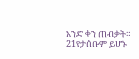አንድ ቀን ጠብቃት። 21የታሰቡም ይሆኑ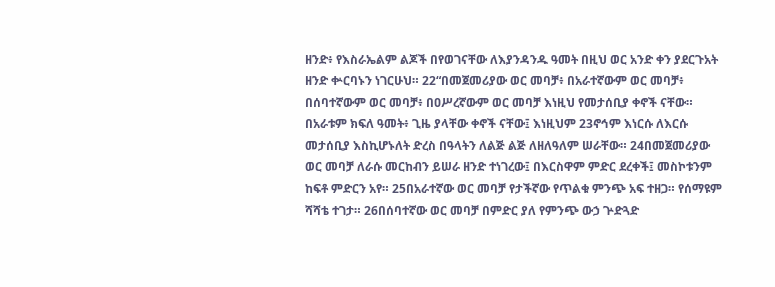ዘንድ፥ የእስራኤልም ልጆች በየወገናቸው ለእያንዳንዱ ዓመት በዚህ ወር አንድ ቀን ያደርጉአት ዘንድ ቍርባኑን ነገርሁህ። 22“በመጀመሪያው ወር መባቻ፥ በአራተኛውም ወር መባቻ፥ በሰባተኛውም ወር መባቻ፥ በዐሥረኛውም ወር መባቻ እነዚህ የመታሰቢያ ቀኖች ናቸው። በአራቱም ክፍለ ዓመት፥ ጊዜ ያላቸው ቀኖች ናቸው፤ እነዚህም 23ኖኅም እነርሱ ለእርሱ መታሰቢያ እስኪሆኑለት ድረስ በዓላትን ለልጅ ልጅ ለዘለዓለም ሠራቸው። 24በመጀመሪያው ወር መባቻ ለራሱ መርከብን ይሠራ ዘንድ ተነገረው፤ በእርስዋም ምድር ደረቀች፤ መስኮቱንም ከፍቶ ምድርን አየ። 25በአራተኛው ወር መባቻ የታችኛው የጥልቁ ምንጭ አፍ ተዘጋ። የሰማዩም ሻሻቴ ተገታ። 26በሰባተኛው ወር መባቻ በምድር ያለ የምንጭ ውኃ ጕድጓድ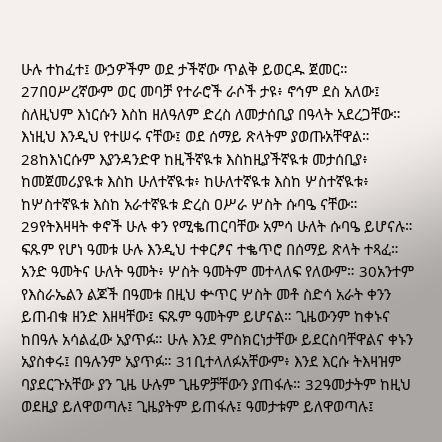ሁሉ ተከፈተ፤ ውኃዎችም ወደ ታችኛው ጥልቅ ይወርዱ ጀመር። 27በዐሥረኛውም ወር መባቻ የተራሮች ራሶች ታዩ፥ ኖኅም ደስ አለው፤ ስለዚህም እነርሱን እስከ ዘለዓለም ድረስ ለመታሰቢያ በዓላት አደረጋቸው። እነዚህ እንዲህ የተሠሩ ናቸው፤ ወደ ሰማይ ጽላትም ያወጡአቸዋል። 28ከእነርሱም እያንዳንድዋ ከዚችኛዪቱ እስከዚያችኛዪቱ መታሰቢያ፥ ከመጀመሪያዪቱ እስከ ሁለተኛዪቱ፥ ከሁለተኛዪቱ እስከ ሦስተኛዪቱ፥ ከሦስተኛዪቱ እስከ አራተኛዪቱ ድረስ ዐሥራ ሦስት ሱባዔ ናቸው። 29የትእዛዛት ቀኖች ሁሉ ቀን የሚቈጠርባቸው አምሳ ሁለት ሱባዔ ይሆናሉ። ፍጹም የሆነ ዓመቱ ሁሉ እንዲህ ተቀርፆና ተቈጥሮ በሰማይ ጽላት ተጻፈ። አንድ ዓመትና ሁለት ዓመት፥ ሦስት ዓመትም መተላለፍ የለውም። 30አንተም የእስራኤልን ልጆች በዓመቱ በዚህ ቍጥር ሦስት መቶ ስድሳ አራት ቀንን ይጠብቁ ዘንድ እዘዛቸው፤ ፍጹም ዓመትም ይሆናል። ጊዜውንም ከቀኑና ከበዓሉ አሳልፈው አያጥፉ። ሁሉ እንደ ምስክርነታቸው ይደርስባቸዋልና ቀኑን አያስቀሩ፤ በዓሉንም አያጥፉ። 31ቢተላለፉአቸውም፥ እንደ እርሱ ትእዛዝም ባያደርጉአቸው ያን ጊዜ ሁሉም ጊዜዎቻቸውን ያጠፋሉ። 32ዓመታትም ከዚህ ወደዚያ ይለዋወጣሉ፤ ጊዜያትም ይጠፋሉ፤ ዓመታቱም ይለዋወጣሉ፤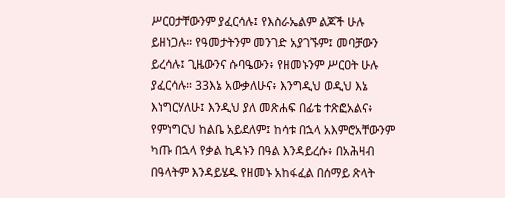ሥርዐታቸውንም ያፈርሳሉ፤ የእስራኤልም ልጆች ሁሉ ይዘነጋሉ። የዓመታትንም መንገድ አያገኙም፤ መባቻውን ይረሳሉ፤ ጊዜውንና ሱባዔውን፥ የዘመኑንም ሥርዐት ሁሉ ያፈርሳሉ። 33እኔ አውቃለሁና፥ እንግዲህ ወዲህ እኔ እነግርሃለሁ፤ እንዲህ ያለ መጽሐፍ በፊቴ ተጽፎአልና፥ የምነግርህ ከልቤ አይደለም፤ ከሳቱ በኋላ አእምሮአቸውንም ካጡ በኋላ የቃል ኪዳኑን በዓል እንዳይረሱ፥ በአሕዛብ በዓላትም እንዳይሄዱ የዘመኑ አከፋፈል በሰማይ ጽላት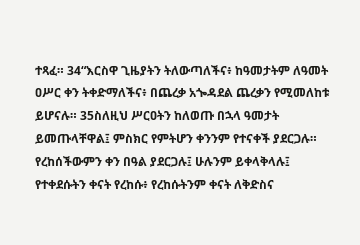ተጻፈ። 34“እርስዋ ጊዜያትን ትለውጣለችና፥ ከዓመታትም ለዓመት ዐሥር ቀን ትቀድማለችና፥ በጨረቃ አጐዳደል ጨረቃን የሚመለከቱ ይሆናሉ። 35ስለዚህ ሥርዐትን ከለወጡ በኋላ ዓመታት ይመጡላቸዋል፤ ምስክር የምትሆን ቀንንም የተናቀች ያደርጋሉ። የረከሰችውምን ቀን በዓል ያደርጋሉ፤ ሁሉንም ይቀላቅላሉ፤ የተቀደሱትን ቀናት የረከሱ፥ የረከሱትንም ቀናት ለቅድስና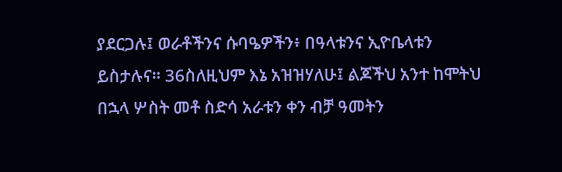ያደርጋሉ፤ ወራቶችንና ሱባዔዎችን፥ በዓላቱንና ኢዮቤላቱን ይስታሉና። 36ስለዚህም እኔ አዝዝሃለሁ፤ ልጆችህ አንተ ከሞትህ በኋላ ሦስት መቶ ስድሳ አራቱን ቀን ብቻ ዓመትን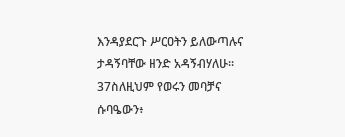እንዳያደርጉ ሥርዐትን ይለውጣሉና ታዳኝባቸው ዘንድ አዳኝብሃለሁ። 37ስለዚህም የወሩን መባቻና ሱባዔውን፥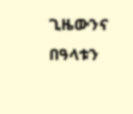ጊዜውንና በዓላቱን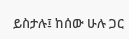ይስታሉ፤ ከሰው ሁሉ ጋር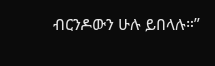ብርንዶውን ሁሉ ይበላሉ።”